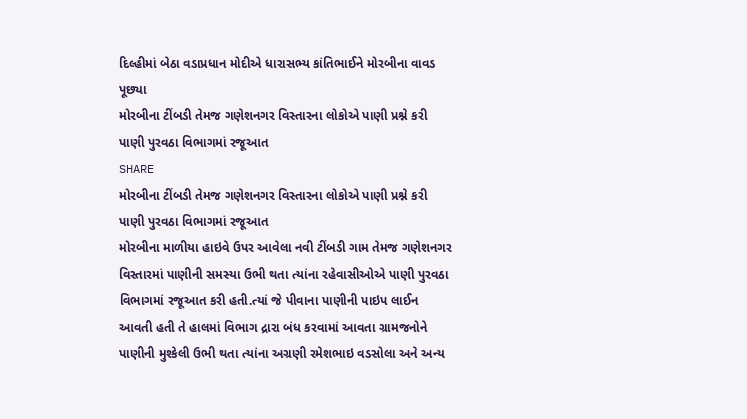દિલ્હીમાં બેઠા વડાપ્રધાન મોદીએ ધારાસભ્ય કાંતિભાઈને મોરબીના વાવડ પૂછ્યા
મોરબીના ટીંબડી તેમજ ગણેશનગર વિસ્તારના લોકોએ પાણી પ્રશ્ને કરી પાણી પુરવઠા વિભાગમાં રજૂઆત
SHARE
મોરબીના ટીંબડી તેમજ ગણેશનગર વિસ્તારના લોકોએ પાણી પ્રશ્ને કરી પાણી પુરવઠા વિભાગમાં રજૂઆત
મોરબીના માળીયા હાઇવે ઉપર આવેલા નવી ટીંબડી ગામ તેમજ ગણેશનગર વિસ્તારમાં પાણીની સમસ્યા ઉભી થતા ત્યાંના રહેવાસીઓએ પાણી પુરવઠા વિભાગમાં રજૂઆત કરી હતી.ત્યાં જે પીવાના પાણીની પાઇપ લાઈન આવતી હતી તે હાલમાં વિભાગ દ્રારા બંધ કરવામાં આવતા ગ્રામજનોને પાણીની મુશ્કેલી ઉભી થતા ત્યાંના અગ્રણી રમેશભાઇ વડસોલા અને અન્ય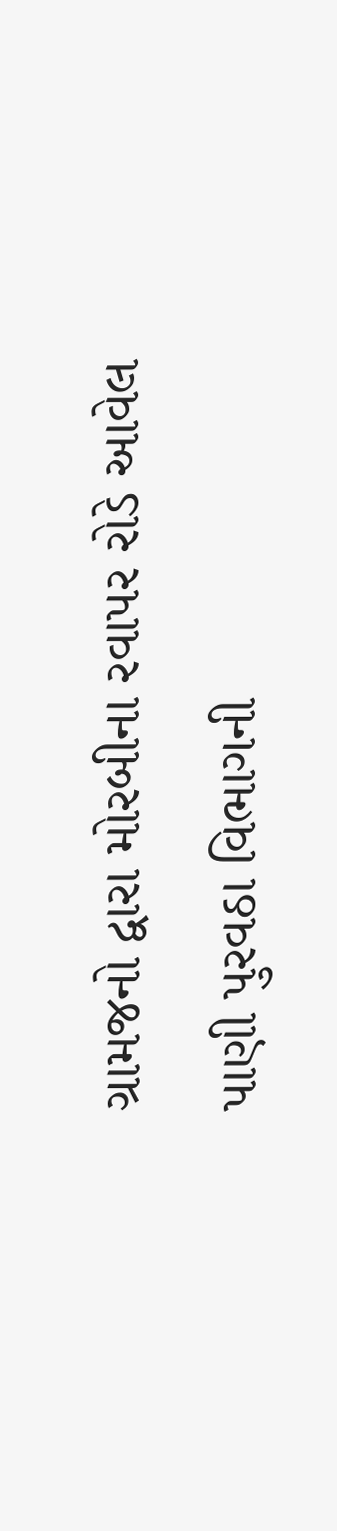ગ્રામજનો દ્વારા મોરબીના રવાપર રોડે આવેલ પાણી પુરવઠા વિભાગની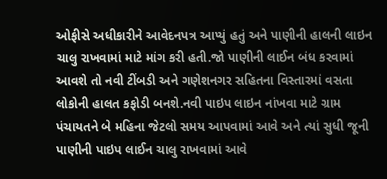ઓફીસે અધીકારીને આવેદનપત્ર આપ્યું હતું અને પાણીની હાલની લાઇન ચાલુ રાખવામાં માટે માંગ કરી હતી.જો પાણીની લાઈન બંધ કરવામાં આવશે તો નવી ટીંબડી અને ગણેશનગર સહિતના વિસ્તારમાં વસતા લોકોની હાલત કફોડી બનશે.નવી પાઇપ લાઇન નાંખવા માટે ગ્રામ પંચાયતને બે મહિના જેટલો સમય આપવામાં આવે અને ત્યાં સુધી જૂની પાણીની પાઇપ લાઈન ચાલુ રાખવામાં આવે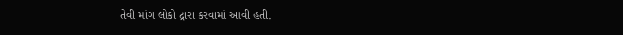તેવી માંગ લોકો દ્રારા કરવામાં આવી હતી.